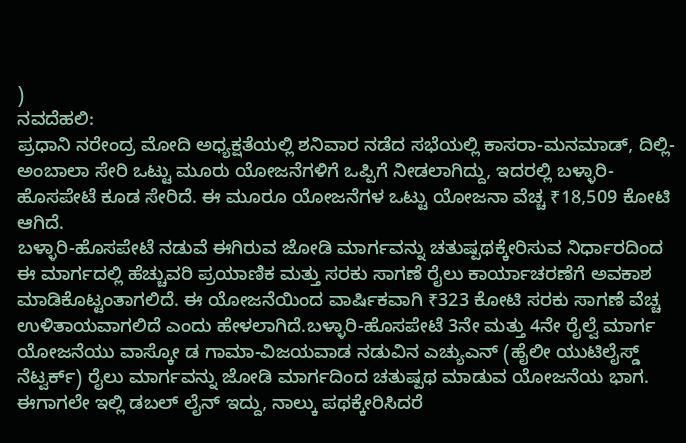)
ನವದೆಹಲಿ:
ಪ್ರಧಾನಿ ನರೇಂದ್ರ ಮೋದಿ ಅಧ್ಯಕ್ಷತೆಯಲ್ಲಿ ಶನಿವಾರ ನಡೆದ ಸಭೆಯಲ್ಲಿ ಕಾಸರಾ-ಮನಮಾಡ್, ದಿಲ್ಲಿ-ಅಂಬಾಲಾ ಸೇರಿ ಒಟ್ಟು ಮೂರು ಯೋಜನೆಗಳಿಗೆ ಒಪ್ಪಿಗೆ ನೀಡಲಾಗಿದ್ದು, ಇದರಲ್ಲಿ ಬಳ್ಳಾರಿ-ಹೊಸಪೇಟೆ ಕೂಡ ಸೇರಿದೆ. ಈ ಮೂರೂ ಯೋಜನೆಗಳ ಒಟ್ಟು ಯೋಜನಾ ವೆಚ್ಚ ₹18,509 ಕೋಟಿ ಆಗಿದೆ.
ಬಳ್ಳಾರಿ-ಹೊಸಪೇಟೆ ನಡುವೆ ಈಗಿರುವ ಜೋಡಿ ಮಾರ್ಗವನ್ನು ಚತುಷ್ಪಥಕ್ಕೇರಿಸುವ ನಿರ್ಧಾರದಿಂದ ಈ ಮಾರ್ಗದಲ್ಲಿ ಹೆಚ್ಚುವರಿ ಪ್ರಯಾಣಿಕ ಮತ್ತು ಸರಕು ಸಾಗಣೆ ರೈಲು ಕಾರ್ಯಾಚರಣೆಗೆ ಅವಕಾಶ ಮಾಡಿಕೊಟ್ಟಂತಾಗಲಿದೆ. ಈ ಯೋಜನೆಯಿಂದ ವಾರ್ಷಿಕವಾಗಿ ₹323 ಕೋಟಿ ಸರಕು ಸಾಗಣೆ ವೆಚ್ಚ ಉಳಿತಾಯವಾಗಲಿದೆ ಎಂದು ಹೇಳಲಾಗಿದೆ.ಬಳ್ಳಾರಿ-ಹೊಸಪೇಟೆ 3ನೇ ಮತ್ತು 4ನೇ ರೈಲ್ವೆ ಮಾರ್ಗ ಯೋಜನೆಯು ವಾಸ್ಕೋ ಡ ಗಾಮಾ-ವಿಜಯವಾಡ ನಡುವಿನ ಎಚ್ಯುಎನ್ (ಹೈಲೀ ಯುಟಿಲೈಸ್ಡ್ ನೆಟ್ವರ್ಕ್) ರೈಲು ಮಾರ್ಗವನ್ನು ಜೋಡಿ ಮಾರ್ಗದಿಂದ ಚತುಷ್ಪಥ ಮಾಡುವ ಯೋಜನೆಯ ಭಾಗ. ಈಗಾಗಲೇ ಇಲ್ಲಿ ಡಬಲ್ ಲೈನ್ ಇದ್ದು, ನಾಲ್ಕು ಪಥಕ್ಕೇರಿಸಿದರೆ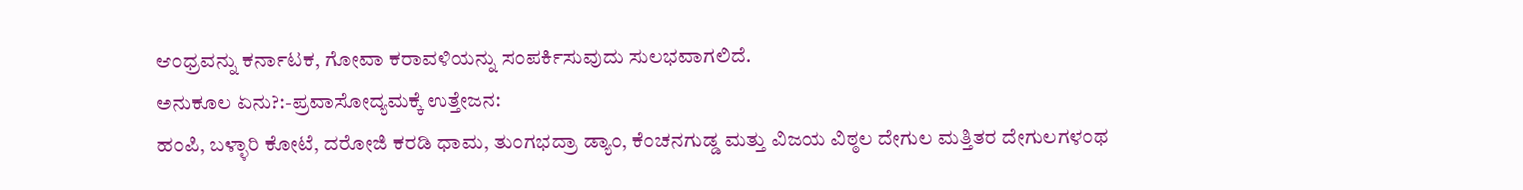ಆಂಧ್ರವನ್ನು ಕರ್ನಾಟಕ, ಗೋವಾ ಕರಾವಳಿಯನ್ನು ಸಂಪರ್ಕಿಸುವುದು ಸುಲಭವಾಗಲಿದೆ.
ಅನುಕೂಲ ಏನು?:-ಪ್ರವಾಸೋದ್ಯಮಕ್ಕೆ ಉತ್ತೇಜನ:
ಹಂಪಿ, ಬಳ್ಳಾರಿ ಕೋಟೆ, ದರೋಜಿ ಕರಡಿ ಧಾಮ, ತುಂಗಭದ್ರಾ ಡ್ಯಾಂ, ಕೆಂಚನಗುಡ್ಡ ಮತ್ತು ವಿಜಯ ವಿಠ್ಠಲ ದೇಗುಲ ಮತ್ತಿತರ ದೇಗುಲಗಳಂಥ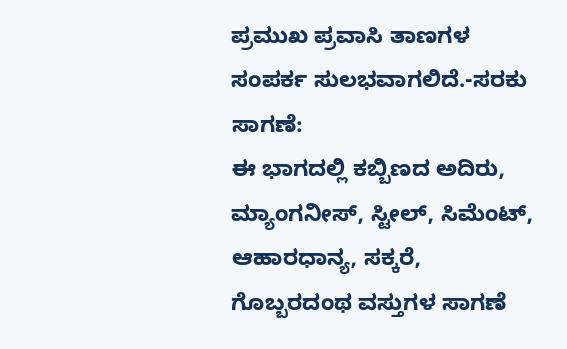ಪ್ರಮುಖ ಪ್ರವಾಸಿ ತಾಣಗಳ ಸಂಪರ್ಕ ಸುಲಭವಾಗಲಿದೆ.-ಸರಕು ಸಾಗಣೆ:
ಈ ಭಾಗದಲ್ಲಿ ಕಬ್ಬಿಣದ ಅದಿರು, ಮ್ಯಾಂಗನೀಸ್, ಸ್ಟೀಲ್, ಸಿಮೆಂಟ್, ಆಹಾರಧಾನ್ಯ, ಸಕ್ಕರೆ, ಗೊಬ್ಬರದಂಥ ವಸ್ತುಗಳ ಸಾಗಣೆ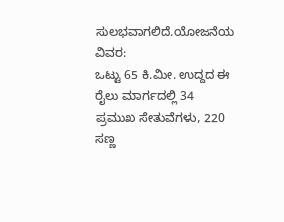ಸುಲಭವಾಗಲಿದೆ.ಯೋಜನೆಯ ವಿವರ:
ಒಟ್ಟು 65 ಕಿ.ಮೀ. ಉದ್ದದ ಈ ರೈಲು ಮಾರ್ಗದಲ್ಲಿ 34 ಪ್ರಮುಖ ಸೇತುವೆಗಳು, 220 ಸಣ್ಣ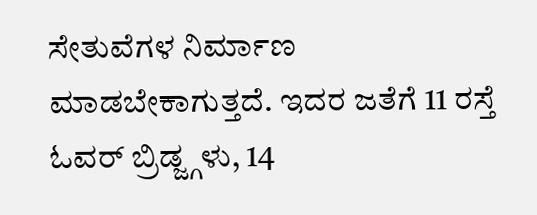ಸೇತುವೆಗಳ ನಿರ್ಮಾಣ ಮಾಡಬೇಕಾಗುತ್ತದೆ. ಇದರ ಜತೆಗೆ 11 ರಸ್ತೆ ಓವರ್ ಬ್ರಿಡ್ಜ್ಗಳು, 14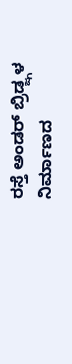ರಸ್ತೆ ಅಂಡರ್ ಬ್ರಿಡ್ಜ್ಗಳ ನಿರ್ಮಾಣದ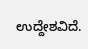ಉದ್ದೇಶವಿದೆ.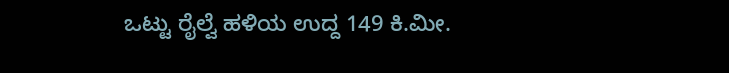ಒಟ್ಟು ರೈಲ್ವೆ ಹಳಿಯ ಉದ್ದ 149 ಕಿ.ಮೀ.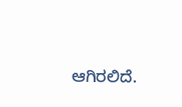ಆಗಿರಲಿದೆ.